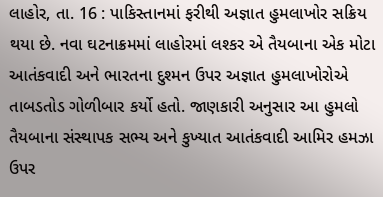લાહોર, તા. 16 : પાકિસ્તાનમાં ફરીથી અજ્ઞાત હુમલાખોર સક્રિય થયા છે. નવા ઘટનાક્રમમાં લાહોરમાં લશ્કર એ તૈયબાના એક મોટા આતંકવાદી અને ભારતના દુશ્મન ઉપર અજ્ઞાત હુમલાખોરોએ તાબડતોડ ગોળીબાર કર્યો હતો. જાણકારી અનુસાર આ હુમલો તૈયબાના સંસ્થાપક સભ્ય અને કુખ્યાત આતંકવાદી આમિર હમઝા ઉપર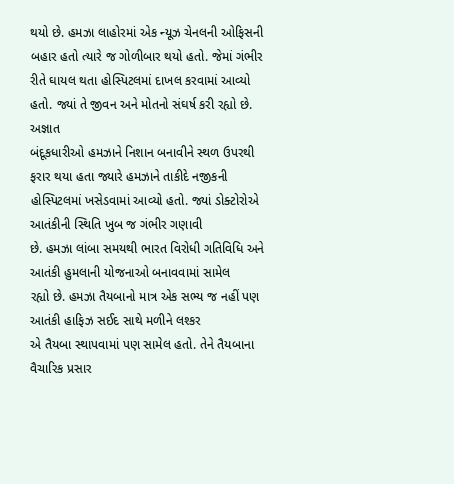થયો છે. હમઝા લાહોરમાં એક ન્યૂઝ ચેનલની ઓફિસની બહાર હતો ત્યારે જ ગોળીબાર થયો હતો. જેમાં ગંભીર રીતે ઘાયલ થતા હોસ્પિટલમાં દાખલ કરવામાં આવ્યો હતો. જ્યાં તે જીવન અને મોતનો સંઘર્ષ કરી રહ્યો છે.
અજ્ઞાત
બંદૂકધારીઓ હમઝાને નિશાન બનાવીને સ્થળ ઉપરથી ફરાર થયા હતા જ્યારે હમઝાને તાકીદે નજીકની
હોસ્પિટલમાં ખસેડવામાં આવ્યો હતો. જ્યાં ડોક્ટોરોએ આતંકીની સ્થિતિ ખુબ જ ગંભીર ગણાવી
છે. હમઝા લાંબા સમયથી ભારત વિરોધી ગતિવિધિ અને આતંકી હુમલાની યોજનાઓ બનાવવામાં સામેલ
રહ્યો છે. હમઝા તૈયબાનો માત્ર એક સભ્ય જ નહીં પણ આતંકી હાફિઝ સઈદ સાથે મળીને લશ્કર
એ તૈયબા સ્થાપવામાં પણ સામેલ હતો. તેને તૈયબાના વૈચારિક પ્રસાર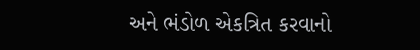અને ભંડોળ એકત્રિત કરવાનો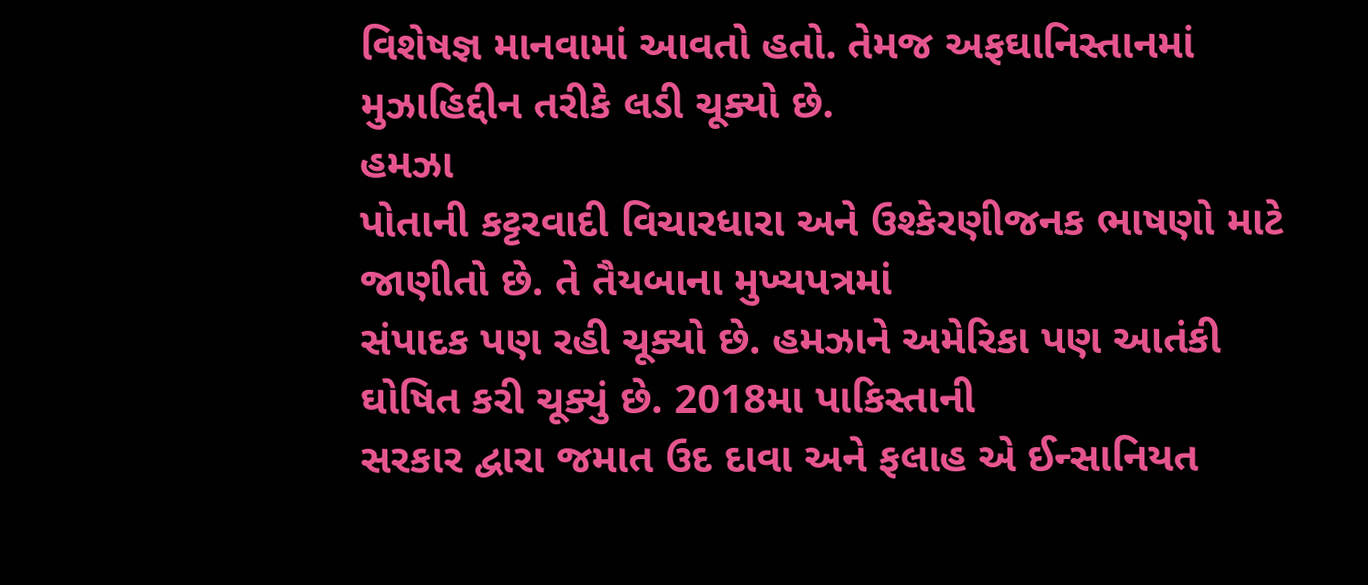વિશેષજ્ઞ માનવામાં આવતો હતો. તેમજ અફઘાનિસ્તાનમાં મુઝાહિદ્દીન તરીકે લડી ચૂક્યો છે.
હમઝા
પોતાની કટ્ટરવાદી વિચારધારા અને ઉશ્કેરણીજનક ભાષણો માટે જાણીતો છે. તે તૈયબાના મુખ્યપત્રમાં
સંપાદક પણ રહી ચૂક્યો છે. હમઝાને અમેરિકા પણ આતંકી ઘોષિત કરી ચૂક્યું છે. 2018મા પાકિસ્તાની
સરકાર દ્વારા જમાત ઉદ દાવા અને ફલાહ એ ઈન્સાનિયત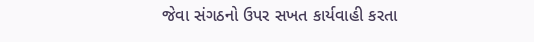જેવા સંગઠનો ઉપર સખત કાર્યવાહી કરતા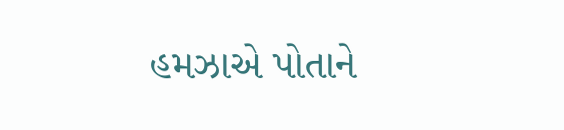હમઝાએ પોતાને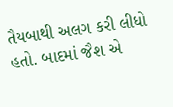તૈયબાથી અલગ કરી લીધો હતો. બાદમાં જૈશ એ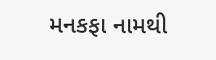મનકફા નામથી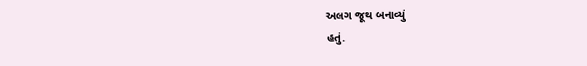અલગ જૂથ બનાવ્યું
હતું.